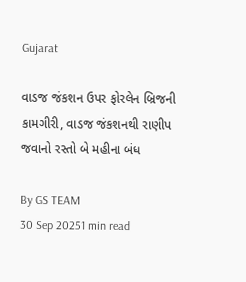Gujarat

વાડજ જંકશન ઉપર ફોરલેન બ્રિજની કામગીરી, વાડજ જંકશનથી રાણીપ જવાનો રસ્તો બે મહીના બંધ

By GS TEAM
30 Sep 20251 min read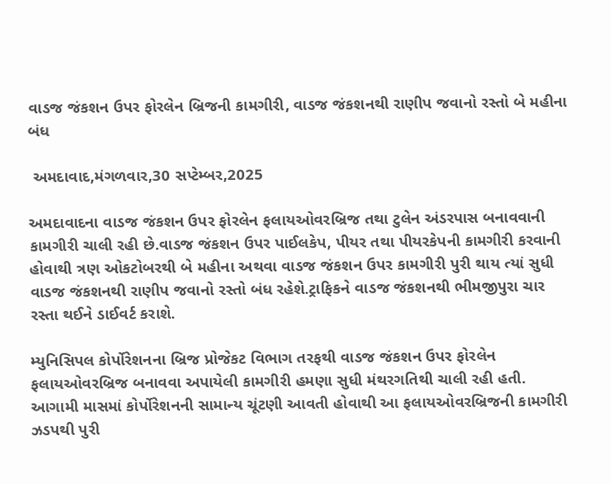વાડજ જંકશન ઉપર ફોરલેન બ્રિજની કામગીરી, વાડજ જંકશનથી રાણીપ જવાનો રસ્તો બે મહીના બંધ

 અમદાવાદ,મંગળવાર,30 સપ્ટેમ્બર,2025

અમદાવાદના વાડજ જંકશન ઉપર ફોરલેન ફલાયઓવરબ્રિજ તથા ટુલેન અંડરપાસ બનાવવાની કામગીરી ચાલી રહી છે.વાડજ જંકશન ઉપર પાઈલકેપ, પીયર તથા પીયરકેપની કામગીરી કરવાની હોવાથી ત્રણ ઓકટોબરથી બે મહીના અથવા વાડજ જંકશન ઉપર કામગીરી પુરી થાય ત્યાં સુધી વાડજ જંકશનથી રાણીપ જવાનો રસ્તો બંધ રહેશે.ટ્રાફિકને વાડજ જંકશનથી ભીમજીપુરા ચાર રસ્તા થઈને ડાઈવર્ટ કરાશે.

મ્યુનિસિપલ કોર્પોરેશનના બ્રિજ પ્રોજેકટ વિભાગ તરફથી વાડજ જંકશન ઉપર ફોરલેન ફલાયઓવરબ્રિજ બનાવવા અપાયેલી કામગીરી હમણા સુધી મંથરગતિથી ચાલી રહી હતી. આગામી માસમાં કોર્પોરેશનની સામાન્ય ચૂંટણી આવતી હોવાથી આ ફલાયઓવરબ્રિજની કામગીરી ઝડપથી પુરી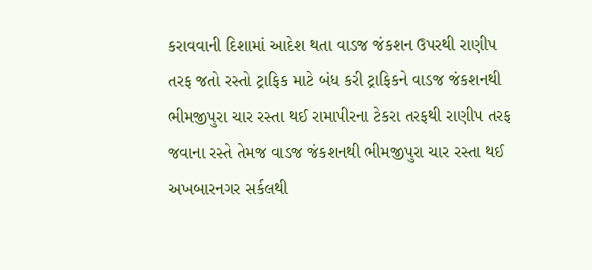કરાવવાની દિશામાં આદેશ થતા વાડજ જંકશન ઉપરથી રાણીપ તરફ જતો રસ્તો ટ્રાફિક માટે બંધ કરી ટ્રાફિકને વાડજ જંકશનથી ભીમજીપુરા ચાર રસ્તા થઈ રામાપીરના ટેકરા તરફથી રાણીપ તરફ જવાના રસ્તે તેમજ વાડજ જંકશનથી ભીમજીપુરા ચાર રસ્તા થઈ અખબારનગર સર્કલથી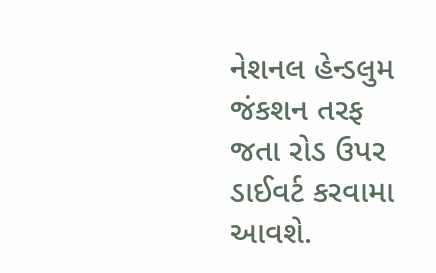નેશનલ હેન્ડલુમ જંકશન તરફ જતા રોડ ઉપર ડાઈવર્ટ કરવામા આવશે.